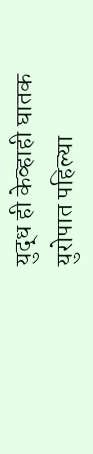युद्ध ही केव्हाही घातक
युरोपात पहिल्या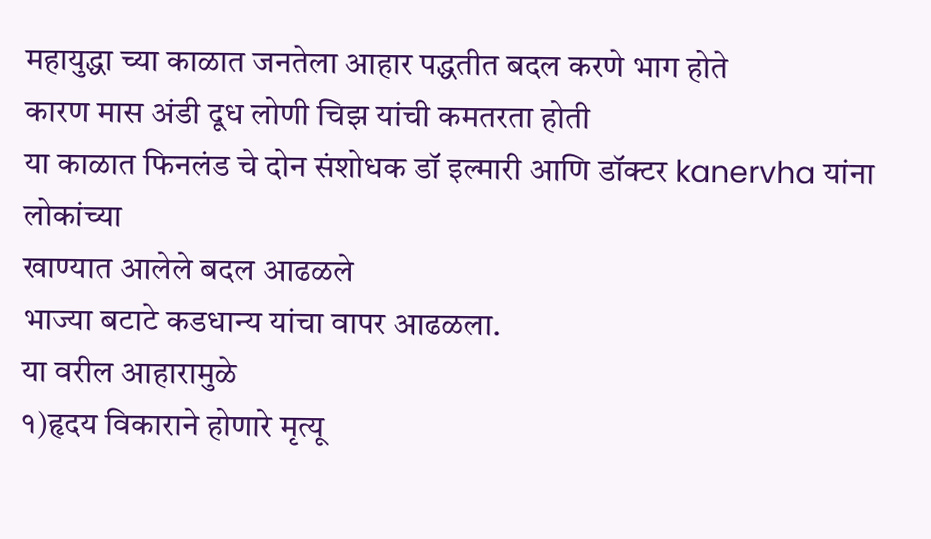महायुद्धा च्या काळात जनतेला आहार पद्धतीत बदल करणे भाग होते
कारण मास अंडी दूध लोणी चिझ यांची कमतरता होती
या काळात फिनलंड चे दोन संशोधक डॉ इल्मारी आणि डॉक्टर kanervha यांना लोकांच्या
खाण्यात आलेले बदल आढळले
भाज्या बटाटे कडधान्य यांचा वापर आढळला.
या वरील आहारामुळे
१)हृदय विकाराने होणारे मृत्यू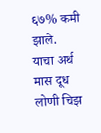६७% कमी झाले.
याचा अर्थ मास दूध लोणी चिझ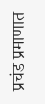प्रचंड प्रमाणात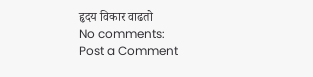हृदय विकार वाढतो
No comments:
Post a Comment